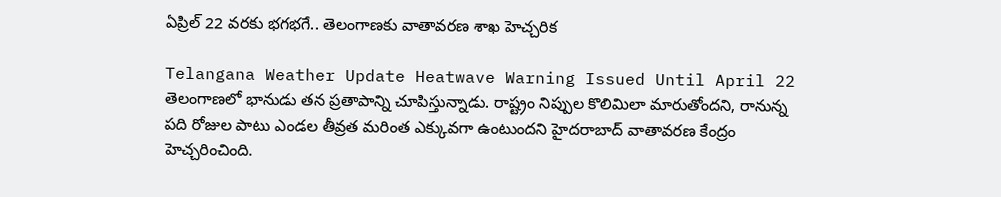ఏప్రిల్ 22 వరకు భగభగే.. తెలంగాణకు వాతావరణ శాఖ హెచ్చరిక

Telangana Weather Update Heatwave Warning Issued Until April 22
తెలంగాణలో భానుడు తన ప్రతాపాన్ని చూపిస్తున్నాడు. రాష్ట్రం నిప్పుల కొలిమిలా మారుతోందని, రానున్న పది రోజుల పాటు ఎండల తీవ్రత మరింత ఎక్కువగా ఉంటుందని హైదరాబాద్ వాతావరణ కేంద్రం హెచ్చరించింది.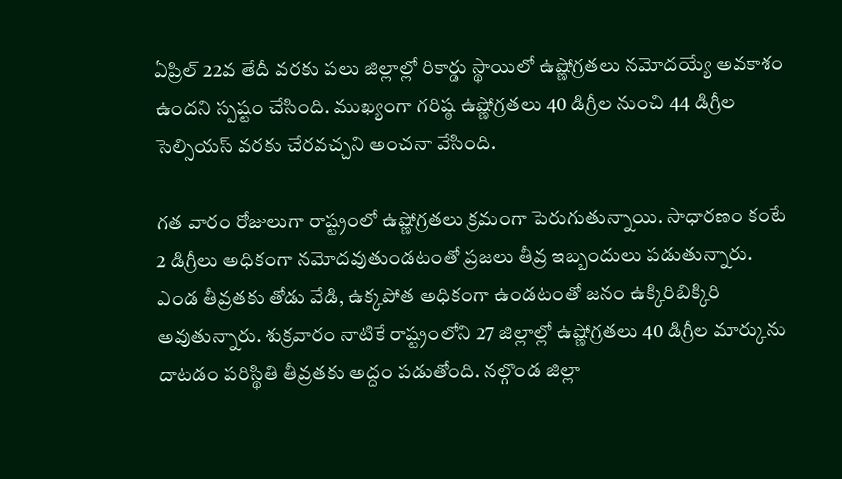ఏప్రిల్ 22వ తేదీ వరకు పలు జిల్లాల్లో రికార్డు స్థాయిలో ఉష్ణోగ్రతలు నమోదయ్యే అవకాశం ఉందని స్పష్టం చేసింది. ముఖ్యంగా గరిష్ఠ ఉష్ణోగ్రతలు 40 డిగ్రీల నుంచి 44 డిగ్రీల సెల్సియస్ వరకు చేరవచ్చని అంచనా వేసింది.

గత వారం రోజులుగా రాష్ట్రంలో ఉష్ణోగ్రతలు క్రమంగా పెరుగుతున్నాయి. సాధారణం కంటే 2 డిగ్రీలు అధికంగా నమోదవుతుండటంతో ప్రజలు తీవ్ర ఇబ్బందులు పడుతున్నారు. ఎండ తీవ్రతకు తోడు వేడి, ఉక్కపోత అధికంగా ఉండటంతో జనం ఉక్కిరిబిక్కిరి అవుతున్నారు. శుక్రవారం నాటికే రాష్ట్రంలోని 27 జిల్లాల్లో ఉష్ణోగ్రతలు 40 డిగ్రీల మార్కును దాటడం పరిస్థితి తీవ్రతకు అద్దం పడుతోంది. నల్గొండ జిల్లా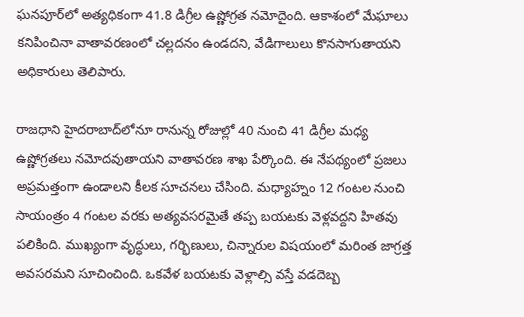ఘనపూర్‌లో అత్యధికంగా 41.8 డిగ్రీల ఉష్ణోగ్రత నమోదైంది. ఆకాశంలో మేఘాలు కనిపించినా వాతావరణంలో చల్లదనం ఉండదని, వేడిగాలులు కొనసాగుతాయని అధికారులు తెలిపారు.

రాజధాని హైదరాబాద్‌లోనూ రానున్న రోజుల్లో 40 నుంచి 41 డిగ్రీల మధ్య ఉష్ణోగ్రతలు నమోదవుతాయని వాతావరణ శాఖ పేర్కొంది. ఈ నేపథ్యంలో ప్రజలు అప్రమత్తంగా ఉండాలని కీలక సూచనలు చేసింది. మధ్యాహ్నం 12 గంటల నుంచి సాయంత్రం 4 గంటల వరకు అత్యవసరమైతే తప్ప బయటకు వెళ్లవద్దని హితవు పలికింది. ముఖ్యంగా వృద్ధులు, గర్భిణులు, చిన్నారుల విషయంలో మరింత జాగ్రత్త అవసరమని సూచించింది. ఒకవేళ బయటకు వెళ్లాల్సి వస్తే వడదెబ్బ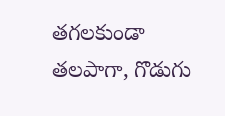తగలకుండా తలపాగా, గొడుగు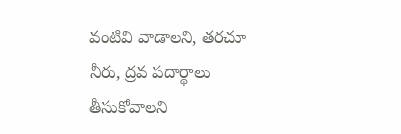వంటివి వాడాలని, తరచూ నీరు, ద్రవ పదార్థాలు తీసుకోవాలని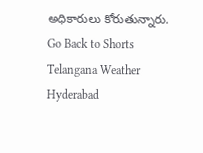అధికారులు కోరుతున్నారు.
Go Back to Shorts
Telangana Weather
Hyderabad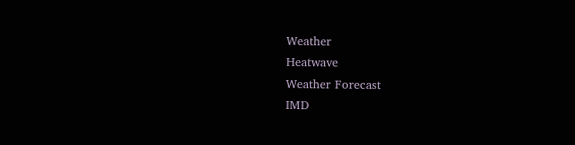Weather
Heatwave
Weather Forecast
IMD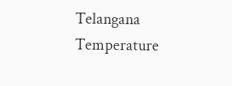Telangana
Temperature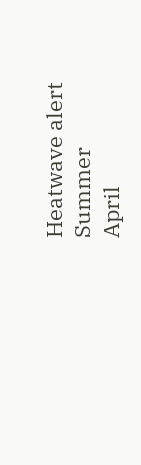Heatwave alert
Summer
April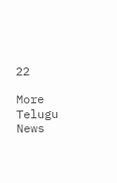22

More Telugu News